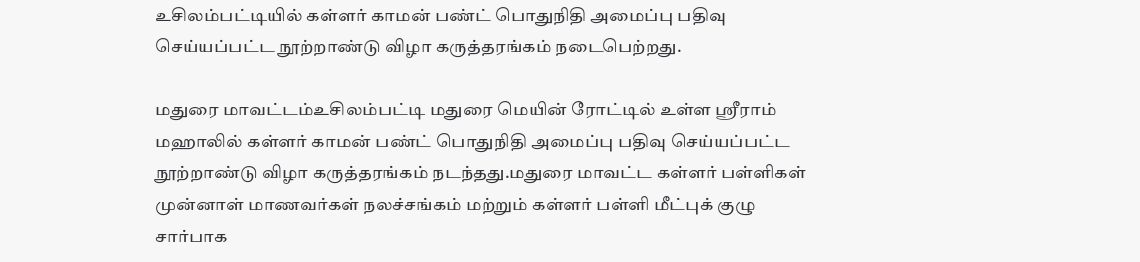உசிலம்பட்டியில் கள்ளர் காமன் பண்ட் பொதுநிதி அமைப்பு பதிவு செய்யப்பட்ட நூற்றாண்டு விழா கருத்தரங்கம் நடைபெற்றது.

மதுரை மாவட்டம்உசிலம்பட்டி மதுரை மெயின் ரோட்டில் உள்ள ஸ்ரீராம் மஹாலில் கள்ளர் காமன் பண்ட் பொதுநிதி அமைப்பு பதிவு செய்யப்பட்ட நூற்றாண்டு விழா கருத்தரங்கம் நடந்தது.மதுரை மாவட்ட கள்ளர் பள்ளிகள் முன்னாள் மாணவர்கள் நலச்சங்கம் மற்றும் கள்ளர் பள்ளி மீட்புக் குழு சார்பாக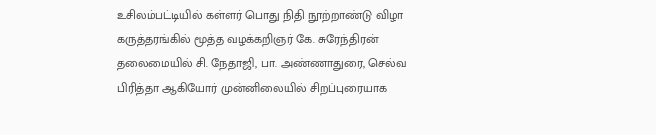உசிலம்பட்டியில் கள்ளர் பொது நிதி நூற்றாண்டு விழா கருத்தரங்கில் மூத்த வழக்கறிஞர் கே. சுரேந்திரன் தலைமையில் சி. நேதாஜி, பா. அண்ணாதுரை, செல்வ பிரித்தா ஆகியோர் முன்னிலையில் சிறப்புரையாக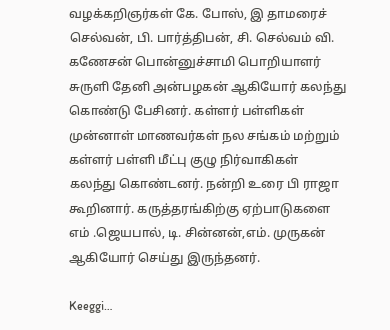வழக்கறிஞர்கள் கே. போஸ், இ‌ தாமரைச் செல்வன், பி. பார்த்திபன், சி. செல்வம் வி. கணேசன் பொன்னுச்சாமி பொறியாளர் சுருளி தேனி அன்பழகன் ஆகியோர் கலந்து கொண்டு பேசினர். கள்ளர் பள்ளிகள் முன்னாள் மாணவர்கள் நல சங்கம் மற்றும் கள்ளர் பள்ளி மீட்பு குழு நிர்வாகிகள் கலந்து கொண்டனர். நன்றி உரை பி ராஜா கூறினார். கருத்தரங்கிற்கு ஏற்பாடுகளை எம் .ஜெயபால், டி. சின்னன்,எம். முருகன் ஆகியோர் செய்து இருந்தனர்.

Keeggi…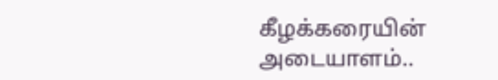கீழக்கரையின் அடையாளம்..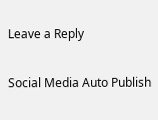Leave a Reply

Social Media Auto Publish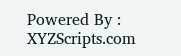Powered By : XYZScripts.com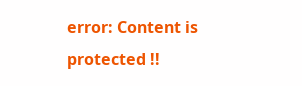error: Content is protected !!